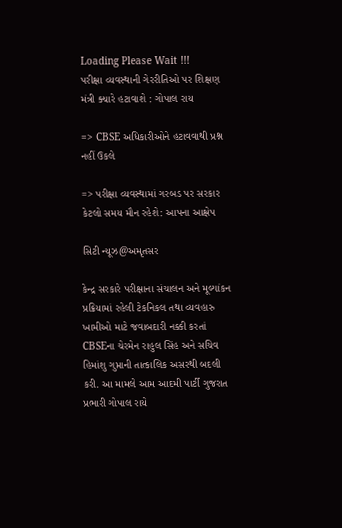Loading Please Wait !!!
પરીક્ષા વ્યવસ્થાની ગેરરીતિઓ પર શિક્ષણ મંત્રી ક્યારે હટાવાશે : ગોપાલ રાય

=> CBSE અધિકારીઓને હટાવવાથી પ્રશ્ન નહીં ઉકલે

=> પરીક્ષા વ્યવસ્થામાં ગરબડ પર સરકાર કેટલો સમય મૌન રહેશે: આપના આક્ષેપ

સિટી ન્યૂઝ@અમૃતસર

કેન્દ્ર સરકારે પરીક્ષાના સંચાલન અને મૂલ્યાંકન પ્રક્રિયામાં રહેલી ટેકનિકલ તથા વ્યવહારુ ખામીઓ માટે જવાબદારી નક્કી કરતાં CBSEના ચેરમેન રાહુલ સિંહ અને સચિવ હિમાંશુ ગુપ્તાની તાત્કાલિક અસરથી બદલી કરી. આ મામલે આમ આદમી પાર્ટી ગુજરાત પ્રભારી ગોપાલ રાયે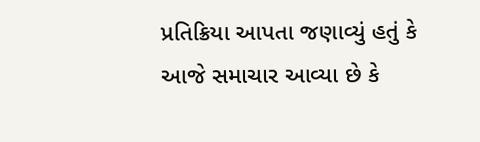પ્રતિક્રિયા આપતા જણાવ્યું હતું કે આજે સમાચાર આવ્યા છે કે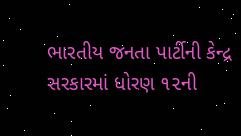ભારતીય જનતા પાર્ટીની કેન્દ્ર સરકારમાં ધોરણ ૧૨ની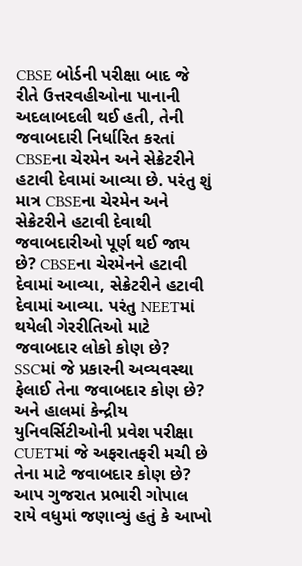CBSE બોર્ડની પરીક્ષા બાદ જે રીતે ઉત્તરવહીઓના પાનાની અદલાબદલી થઈ હતી, તેની જવાબદારી નિર્ધારિત કરતાં CBSEના ચેરમેન અને સેક્રેટરીને હટાવી દેવામાં આવ્યા છે. પરંતુ શું માત્ર CBSEના ચેરમેન અને સેક્રેટરીને હટાવી દેવાથી જવાબદારીઓ પૂર્ણ થઈ જાય છે? CBSEના ચેરમેનને હટાવી દેવામાં આવ્યા, સેક્રેટરીને હટાવી દેવામાં આવ્યા. પરંતુ NEETમાં થયેલી ગેરરીતિઓ માટે જવાબદાર લોકો કોણ છે? SSCમાં જે પ્રકારની અવ્યવસ્થા ફેલાઈ તેના જવાબદાર કોણ છે? અને હાલમાં કેન્દ્રીય યુનિવર્સિટીઓની પ્રવેશ પરીક્ષા CUETમાં જે અફરાતફરી મચી છે તેના માટે જવાબદાર કોણ છે? આપ ગુજરાત પ્રભારી ગોપાલ રાયે વધુમાં જણાવ્યું હતું કે આખો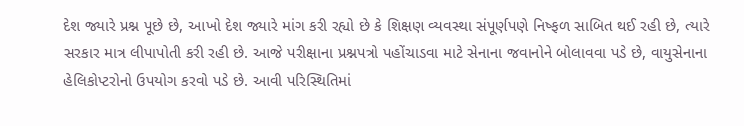દેશ જ્યારે પ્રશ્ન પૂછે છે, આખો દેશ જ્યારે માંગ કરી રહ્યો છે કે શિક્ષણ વ્યવસ્થા સંપૂર્ણપણે નિષ્ફળ સાબિત થઈ રહી છે, ત્યારે સરકાર માત્ર લીપાપોતી કરી રહી છે. આજે પરીક્ષાના પ્રશ્નપત્રો પહોંચાડવા માટે સેનાના જવાનોને બોલાવવા પડે છે, વાયુસેનાના હેલિકોપ્ટરોનો ઉપયોગ કરવો પડે છે. આવી પરિસ્થિતિમાં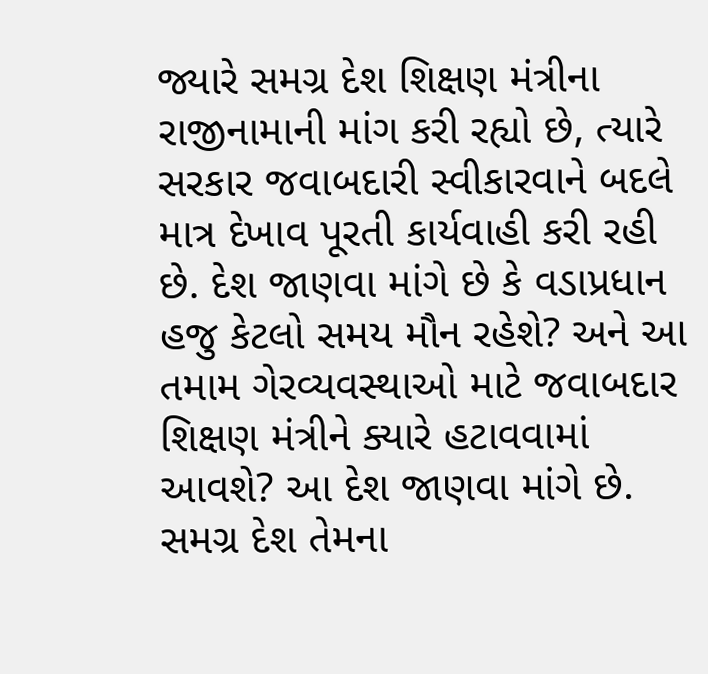જ્યારે સમગ્ર દેશ શિક્ષણ મંત્રીના રાજીનામાની માંગ કરી રહ્યો છે, ત્યારે સરકાર જવાબદારી સ્વીકારવાને બદલે માત્ર દેખાવ પૂરતી કાર્યવાહી કરી રહી છે. દેશ જાણવા માંગે છે કે વડાપ્રધાન હજુ કેટલો સમય મૌન રહેશે? અને આ તમામ ગેરવ્યવસ્થાઓ માટે જવાબદાર શિક્ષણ મંત્રીને ક્યારે હટાવવામાં આવશે? આ દેશ જાણવા માંગે છે. સમગ્ર દેશ તેમના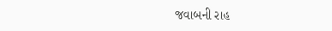જવાબની રાહ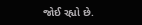જોઈ રહ્યો છે.